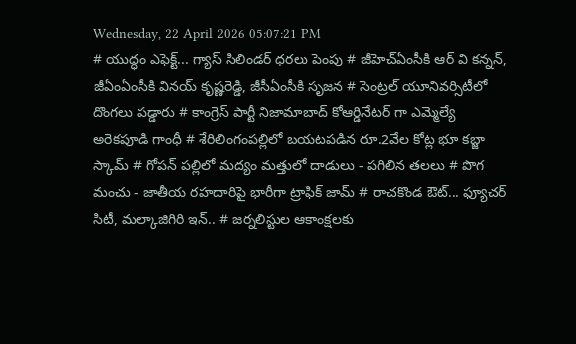Wednesday, 22 April 2026 05:07:21 PM
# యుద్ధం ఎఫెక్ట్... గ్యాస్ సిలిండర్ ధరలు పెంపు # జీహెచ్ఏంసీకి ఆర్ వి కన్నన్, జీఏంఏంసీకి వినయ్ కృష్ణరెడ్డి, జీసీఏంసీకి సృజన # సెంట్రల్ యూనివర్సిటీలో దొంగలు పడ్డారు # కాంగ్రెస్ పార్టీ నిజామాబాద్ కోఆర్డినేటర్ గా ఎమ్మెల్యే అరెకపూడి గాంధీ # శేరిలింగంపల్లిలో బయటపడిన రూ.2వేల కోట్ల భూ కబ్జా స్కామ్ # గోపన్ పల్లిలో మద్యం మత్తులో దాడులు - పగిలిన తలలు # పొగ మంచు - జాతీయ రహదారిపై భారీగా ట్రాఫిక్ జామ్ # రాచకొండ ఔట్... ఫ్యూచర్ సిటీ, మల్కాజిగిరి ఇన్.. # జర్నలిస్టుల ఆకాంక్షలకు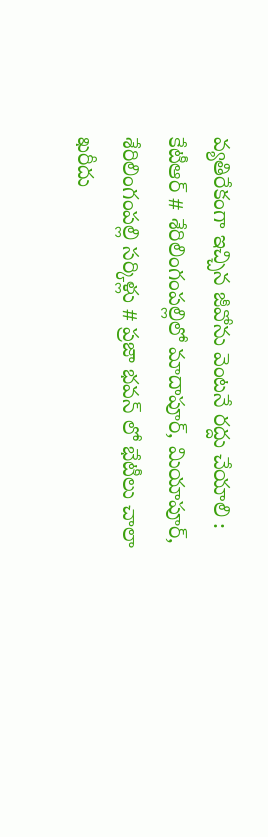వ్యతిరేకంగా ఇచ్చిన జీవోను వెంటనే రద్దు చేయాలి : కేటీఆర్ # శేరిలింగంపల్లిలో మాదాపూర్, మియాపూర్, శేరిలింగంపల్లి సర్కిళ్లు # ప్రజా భవన్ లో భేటీలు చాలా ఖరీదు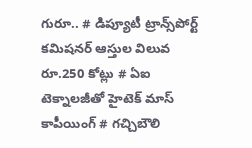గురూ.. # డిప్యూటీ ట్రాన్స్‌పోర్ట్ కమిషనర్ ఆస్తుల విలువ రూ.250 కోట్లు # ఏఐ టెక్నాలజీతో హైటెక్ మాస్ కాపీయింగ్ # గచ్చిబౌలి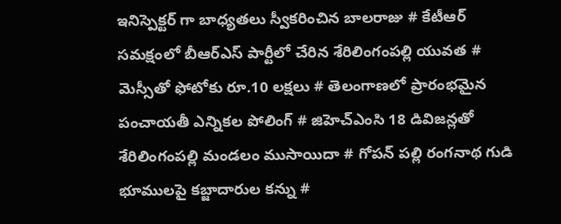ఇనిస్పెక్టర్ గా బాధ్యతలు స్వీకరించిన బాలరాజు # కేటీఆర్ సమక్షంలో బీఆర్ఎస్ పార్టీలో చేరిన శేరిలింగంపల్లి యువత # మెస్సీతో ఫోటోకు రూ.10 లక్షలు # తెలంగాణలో ప్రారంభమైన పంచాయతీ ఎన్నికల పోలింగ్‌ # జిహెచ్ఎంసి 18 డివిజన్లతో శేరిలింగంపల్లి మండలం ముసాయిదా # గోపన్ పల్లి రంగనాథ గుడి భూములపై కబ్జాదారుల కన్ను #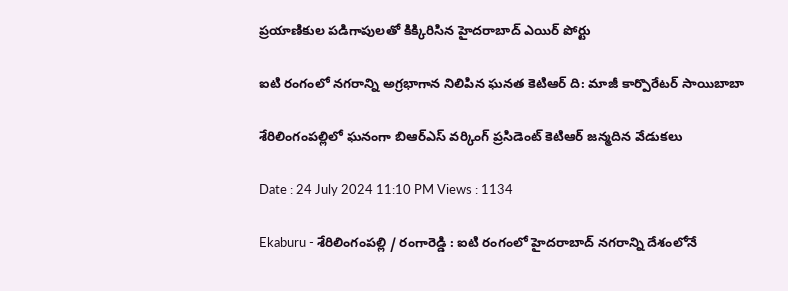ప్రయాణికుల పడిగాపులతో కిక్కిరిసిన హైదరాబాద్ ఎయిర్ పోర్టు

ఐటి రంగంలో నగరాన్ని అగ్రభాగాన నిలిపిన ఘనత కెటిఆర్ ది: మాజీ కార్పొరేటర్ సాయిబాబా

శేరిలింగంపల్లిలో ఘనంగా బిఆర్ఎస్ వర్కింగ్ ప్రసిడెంట్ కెటిఆర్ జన్మదిన వేడుకలు

Date : 24 July 2024 11:10 PM Views : 1134

Ekaburu - శేరిలింగంపల్లి / రంగారెడ్డి : ఐటి రంగంలో హైదరాబాద్ నగరాన్ని దేశంలోనే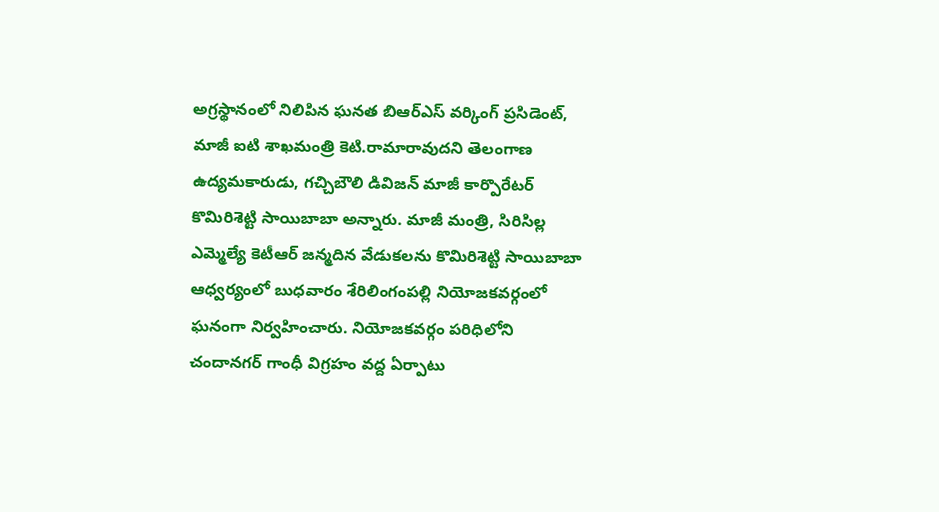అగ్రస్థానంలో నిలిపిన ఘనత బిఆర్ఎస్ వర్కింగ్ ప్రసిడెంట్, మాజీ ఐటి శాఖమంత్రి కెటి.రామారావుదని తెలంగాణ ఉద్యమకారుడు, గచ్చిబౌలి డివిజన్ మాజీ కార్పొరేటర్ కొమిరిశెట్టి సాయిబాబా అన్నారు. మాజీ మంత్రి, సిరిసిల్ల ఎమ్మెల్యే కెటీఆర్ జన్మదిన వేడుకలను కొమిరిశెట్టి సాయిబాబా ఆధ్వర్యంలో బుధవారం శేరిలింగంపల్లి నియోజకవర్గంలో ఘనంగా నిర్వహించారు. నియోజకవర్గం పరిధిలోని చందానగర్ గాంధీ విగ్రహం వద్ద ఏర్పాటు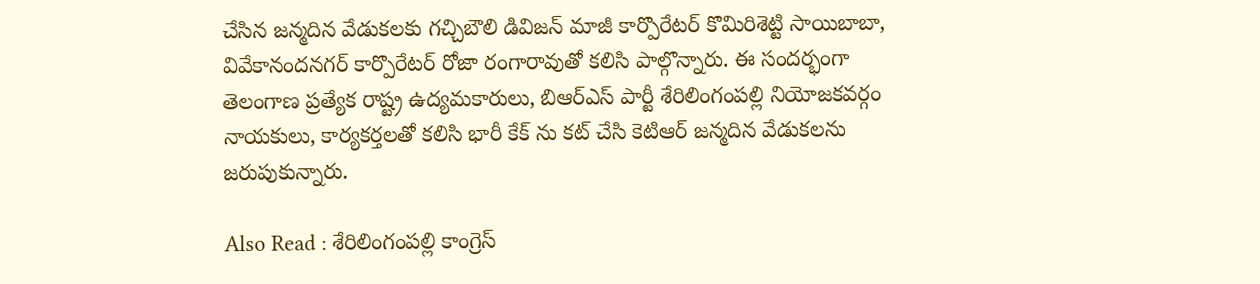చేసిన జన్మదిన వేడుకలకు గచ్చిబౌలి డివిజన్ మాజీ కార్పొరేటర్ కొమిరిశెట్టి సాయిబాబా, వివేకానందనగర్ కార్పొరేటర్ రోజా రంగారావుతో కలిసి పాల్గొన్నారు. ఈ సందర్భంగా తెలంగాణ ప్రత్యేక రాష్ట్ర ఉద్యమకారులు, బిఆర్ఎస్ పార్టీ శేరిలింగంపల్లి నియోజకవర్గం నాయకులు, కార్యకర్తలతో కలిసి భారీ కేక్ ను కట్ చేసి కెటిఆర్ జన్మదిన వేడుకలను జరుపుకున్నారు.

Also Read : శేరిలింగంపల్లి కాంగ్రెస్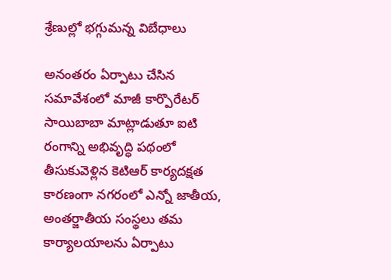శ్రేణుల్లో భగ్గుమన్న విబేధాలు

అనంతరం ఏర్పాటు చేసిన సమావేశంలో మాజీ కార్పొరేటర్ సాయిబాబా మాట్లాడుతూ ఐటి రంగాన్ని అభివృద్ధి పథంలో తీసుకువెళ్లిన కెటిఆర్ కార్యదక్షత కారణంగా నగరంలో ఎన్నో జాతీయ, అంతర్జాతీయ సంస్థలు తమ కార్యాలయాలను ఏర్పాటు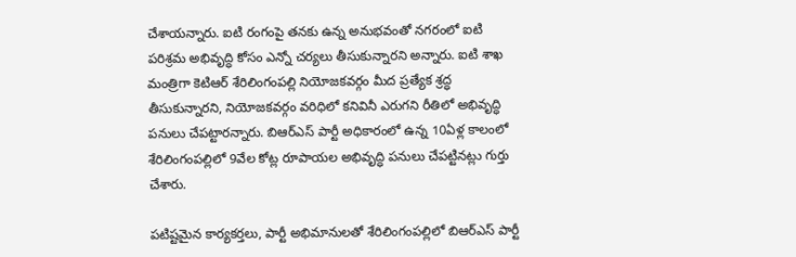చేశాయన్నారు. ఐటి రంగంపై తనకు ఉన్న అనుభవంతో నగరంలో ఐటి పరిశ్రమ అభివృద్ధి కోసం ఎన్నో చర్యలు తీసుకున్నారని అన్నారు. ఐటి శాఖ మంత్రిగా కెటిఆర్ శేరిలింగంపల్లి నియోజకవర్గం మీద ప్రత్యేక శ్రద్ధ తీసుకున్నారని, నియోజకవర్గం వరిధిలో కనివినీ ఎరుగని రీతిలో అభివృద్ధి పనులు చేపట్టారన్నారు. బిఆర్ఎస్ పార్టీ అధికారంలో ఉన్న 10ఏళ్ల కాలంలో శేరిలింగంపల్లిలో 9వేల కోట్ల రూపాయల అభివృద్ధి పనులు చేపట్టినట్లు గుర్తు చేశారు.

పటిష్టమైన కార్యకర్తలు, పార్టీ అభిమానులతో శేరిలింగంపల్లిలో బిఆర్ఎస్ పార్టీ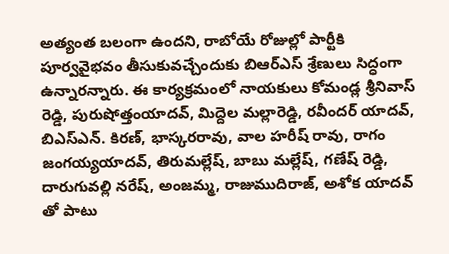అత్యంత బలంగా ఉందని, రాబోయే రోజుల్లో పార్టీకి పూర్వవైభవం తీసుకువచ్చేందుకు బిఆర్ఎస్ శ్రేణులు సిద్ధంగా ఉన్నారన్నారు. ఈ కార్యక్రమంలో నాయకులు కోమండ్ల శ్రీనివాస్ రెడ్డి, పురుషోత్తంయాదవ్, మిద్దెల మల్లారెడ్డి, రవీందర్ యాదవ్, బిఎస్ఎన్. కిరణ్, భాస్కరరావు, వాల హరీష్ రావు, రాగం జంగయ్యయాదవ్, తిరుమల్లేష్, బాబు మల్లేష్, గణేష్ రెడ్డి, దారుగువల్లి నరేష్, అంజమ్మ, రాజుముదిరాజ్, అశోక యాదవ్ తో పాటు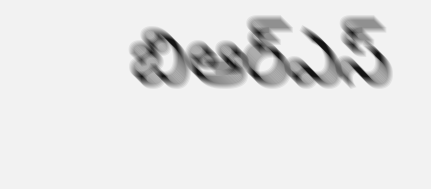బిఆర్ఎస్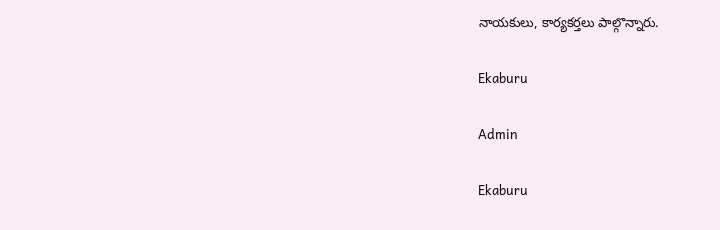నాయకులు, కార్యకర్తలు పాల్గొన్నారు.

Ekaburu

Admin

Ekaburu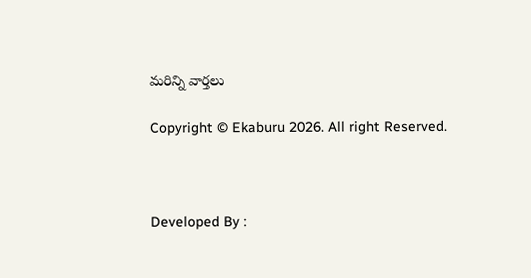మరిన్ని వార్తలు

Copyright © Ekaburu 2026. All right Reserved.



Developed By :